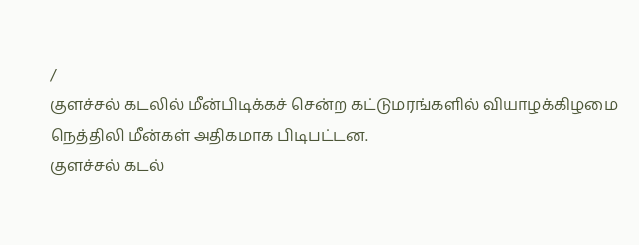/
குளச்சல் கடலில் மீன்பிடிக்கச் சென்ற கட்டுமரங்களில் வியாழக்கிழமை நெத்திலி மீன்கள் அதிகமாக பிடிபட்டன.
குளச்சல் கடல்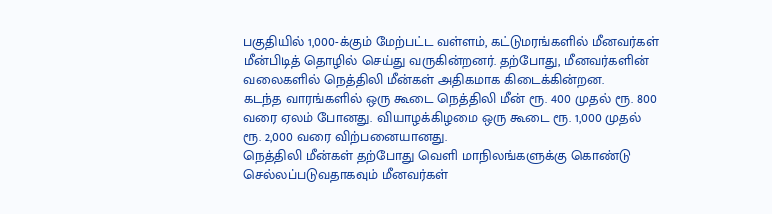பகுதியில் 1,000-க்கும் மேற்பட்ட வள்ளம், கட்டுமரங்களில் மீனவர்கள் மீன்பிடித் தொழில் செய்து வருகின்றனர். தற்போது, மீனவர்களின் வலைகளில் நெத்திலி மீன்கள் அதிகமாக கிடைக்கின்றன.
கடந்த வாரங்களில் ஒரு கூடை நெத்திலி மீன் ரூ. 400 முதல் ரூ. 800 வரை ஏலம் போனது. வியாழக்கிழமை ஒரு கூடை ரூ. 1,000 முதல் ரூ. 2,000 வரை விற்பனையானது.
நெத்திலி மீன்கள் தற்போது வெளி மாநிலங்களுக்கு கொண்டு செல்லப்படுவதாகவும் மீனவர்கள்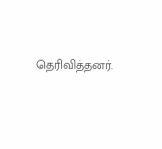தெரிவித்தனர்.